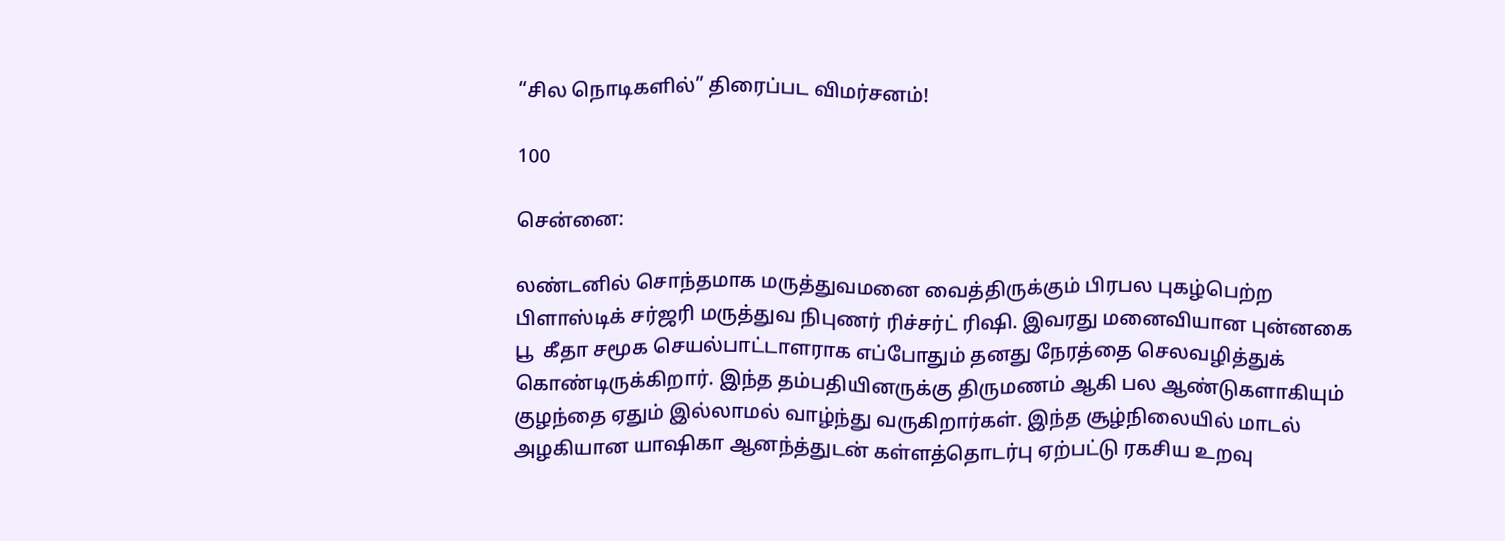“சில நொடிகளில்” திரைப்பட விமர்சனம்!

100

சென்னை:

லண்டனில் சொந்தமாக மருத்துவமனை வைத்திருக்கும் பிரபல புகழ்பெற்ற பிளாஸ்டிக் சர்ஜரி மருத்துவ நிபுணர் ரிச்சர்ட் ரிஷி. இவரது மனைவியான புன்னகை பூ  கீதா சமூக செயல்பாட்டாளராக எப்போதும் தனது நேரத்தை செலவழித்துக் கொண்டிருக்கிறார். இந்த தம்பதியினருக்கு திருமணம் ஆகி பல ஆண்டுகளாகியும் குழந்தை ஏதும் இல்லாமல் வாழ்ந்து வருகிறார்கள். இந்த சூழ்நிலையில் மாடல் அழகியான யாஷிகா ஆனந்த்துடன் கள்ளத்தொடர்பு ஏற்பட்டு ரகசிய உறவு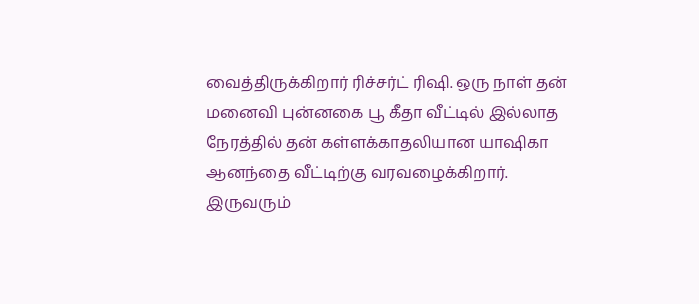வைத்திருக்கிறார் ரிச்சர்ட் ரிஷி. ஒரு நாள் தன் மனைவி புன்னகை பூ கீதா வீட்டில் இல்லாத நேரத்தில் தன் கள்ளக்காதலியான யாஷிகா ஆனந்தை வீட்டிற்கு வரவழைக்கிறார்.   இருவரும்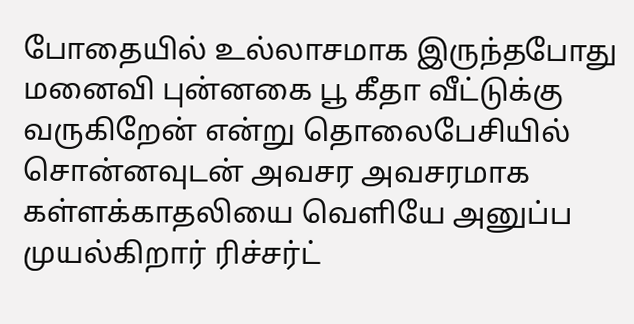போதையில் உல்லாசமாக இருந்தபோது மனைவி புன்னகை பூ கீதா வீட்டுக்கு வருகிறேன் என்று தொலைபேசியில் சொன்னவுடன் அவசர அவசரமாக கள்ளக்காதலியை வெளியே அனுப்ப முயல்கிறார் ரிச்சர்ட்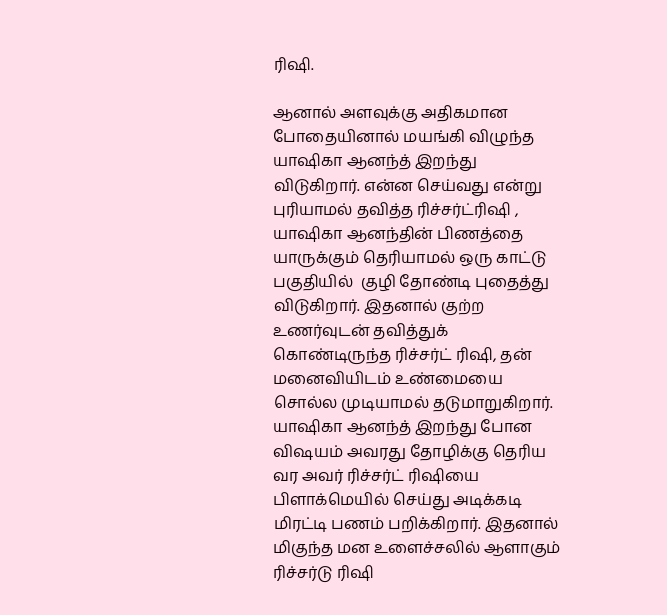ரிஷி.

ஆனால் அளவுக்கு அதிகமான போதையினால் மயங்கி விழுந்த யாஷிகா ஆனந்த் இறந்து விடுகிறார். என்ன செய்வது என்று புரியாமல் தவித்த ரிச்சர்ட்ரிஷி , யாஷிகா ஆனந்தின் பிணத்தை யாருக்கும் தெரியாமல் ஒரு காட்டு பகுதியில்  குழி தோண்டி புதைத்து விடுகிறார். இதனால் குற்ற உணர்வுடன் தவித்துக் கொண்டிருந்த ரிச்சர்ட் ரிஷி, தன் மனைவியிடம் உண்மையை சொல்ல முடியாமல் தடுமாறுகிறார். யாஷிகா ஆனந்த் இறந்து போன விஷயம் அவரது தோழிக்கு தெரிய வர அவர் ரிச்சர்ட் ரிஷியை பிளாக்மெயில் செய்து அடிக்கடி மிரட்டி பணம் பறிக்கிறார். இதனால் மிகுந்த மன உளைச்சலில் ஆளாகும் ரிச்சர்டு ரிஷி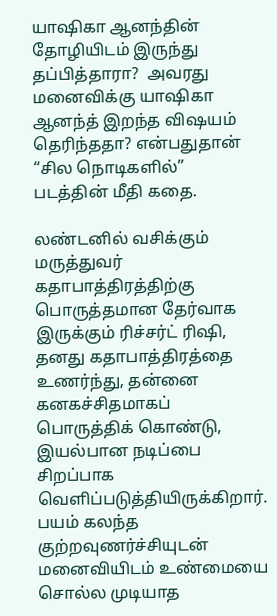யாஷிகா ஆனந்தின் தோழியிடம் இருந்து தப்பித்தாரா?  அவரது மனைவிக்கு யாஷிகா ஆனந்த் இறந்த விஷயம் தெரிந்ததா? என்பதுதான் “சில நொடிகளில்”  படத்தின் மீதி கதை.

லண்டனில் வசிக்கும் மருத்துவர் கதாபாத்திரத்திற்கு பொருத்தமான தேர்வாக இருக்கும் ரிச்சர்ட் ரிஷி, தனது கதாபாத்திரத்தை உணர்ந்து, தன்னை கனகச்சிதமாகப் பொருத்திக் கொண்டு, இயல்பான நடிப்பை சிறப்பாக வெளிப்படுத்தியிருக்கிறார். பயம் கலந்த குற்றவுணர்ச்சியுடன் மனைவியிடம் உண்மையை சொல்ல முடியாத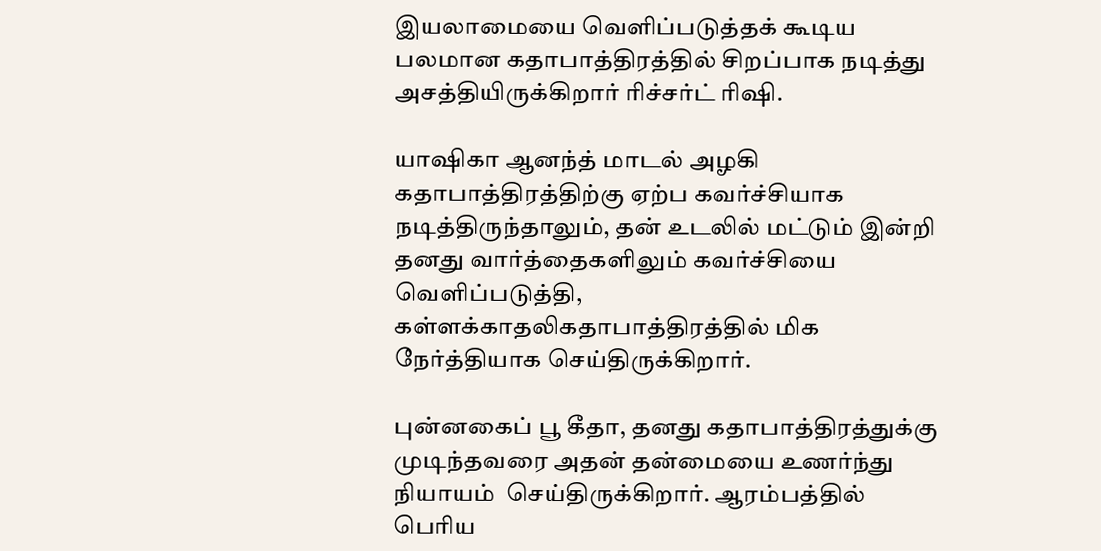இயலாமையை வெளிப்படுத்தக் கூடிய பலமான கதாபாத்திரத்தில் சிறப்பாக நடித்து அசத்தியிருக்கிறார் ரிச்சர்ட் ரிஷி.

யாஷிகா ஆனந்த் மாடல் அழகி கதாபாத்திரத்திற்கு ஏற்ப கவர்ச்சியாக நடித்திருந்தாலும், தன் உடலில் மட்டும் இன்றி தனது வார்த்தைகளிலும் கவர்ச்சியை வெளிப்படுத்தி, கள்ளக்காதலிகதாபாத்திரத்தில் மிக நேர்த்தியாக செய்திருக்கிறார்.

புன்னகைப் பூ கீதா, தனது கதாபாத்திரத்துக்கு முடிந்தவரை அதன் தன்மையை உணர்ந்து நியாயம்  செய்திருக்கிறார். ஆரம்பத்தில் பெரிய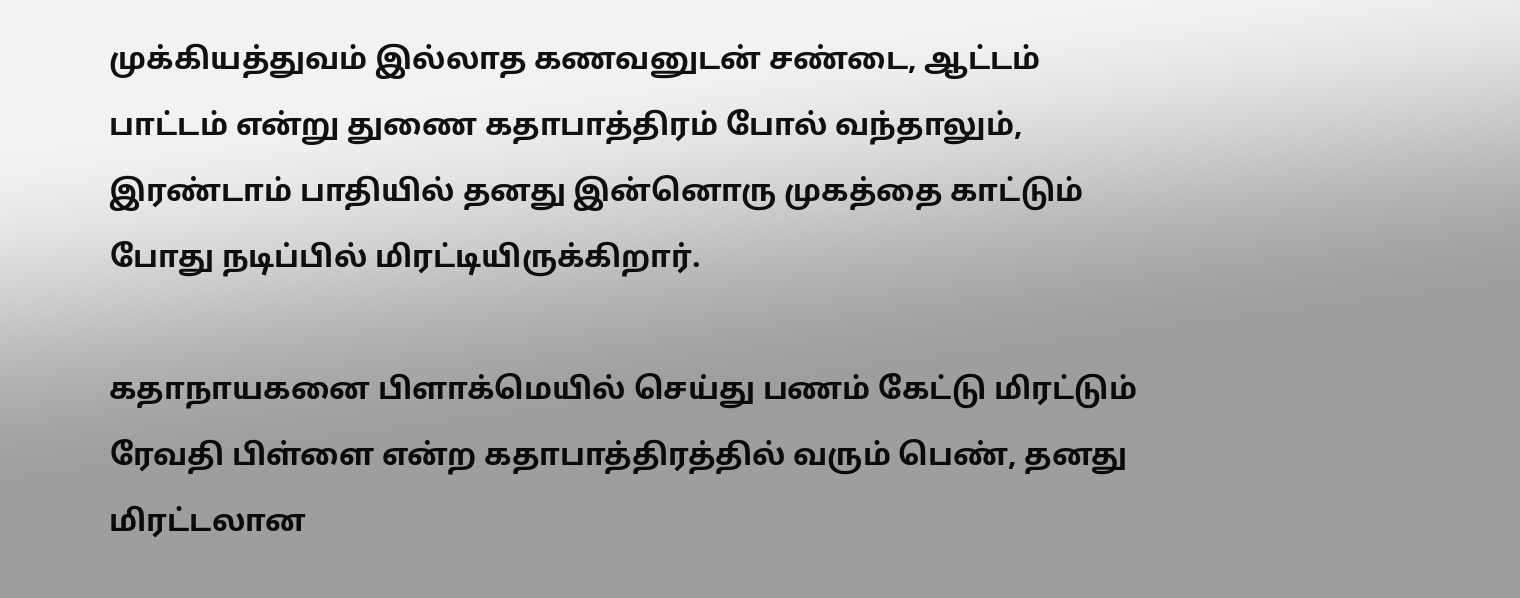முக்கியத்துவம் இல்லாத கணவனுடன் சண்டை, ஆட்டம் பாட்டம் என்று துணை கதாபாத்திரம் போல் வந்தாலும், இரண்டாம் பாதியில் தனது இன்னொரு முகத்தை காட்டும் போது நடிப்பில் மிரட்டியிருக்கிறார்.

கதாநாயகனை பிளாக்மெயில் செய்து பணம் கேட்டு மிரட்டும் ரேவதி பிள்ளை என்ற கதாபாத்திரத்தில் வரும் பெண், தனது மிரட்டலான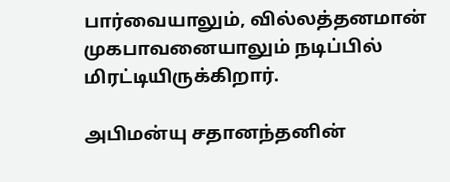பார்வையாலும், வில்லத்தனமான்  முகபாவனையாலும் நடிப்பில் மிரட்டியிருக்கிறார்.

அபிமன்யு சதானந்தனின்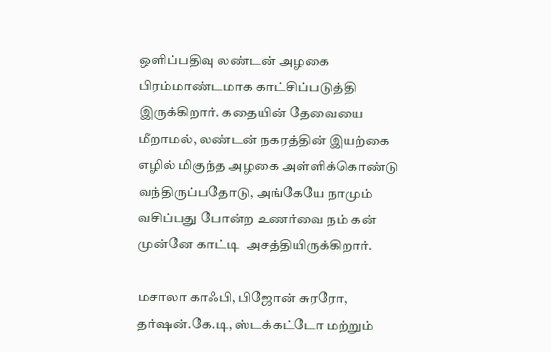ஒளிப்பதிவு லண்டன் அழகை பிரம்மாண்டமாக காட்சிப்படுத்தி இருக்கிறார். கதையின் தேவையை மீறாமல், லண்டன் நகரத்தின் இயற்கை எழில் மிகுந்த அழகை அள்ளிக்கொண்டு வந்திருப்பதோடு, அங்கேயே நாமும் வசிப்பது போன்ற உணர்வை நம் கன் முன்னே காட்டி  அசத்தியிருக்கிறார்.

மசாலா காஃபி, பிஜோன் சுரரோ, தர்ஷன்.கே.டி, ஸ்டக்கட்டோ மற்றும்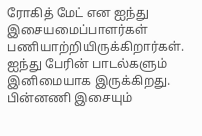ரோகித் மேட் என ஐந்து இசையமைப்பாளர்கள் பணியாற்றியிருக்கிறார்கள். ஐந்து பேரின் பாடல்களும் இனிமையாக இருக்கிறது.  பின்னணி இசையும்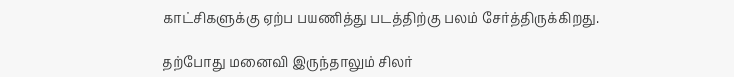காட்சிகளுக்கு ஏற்ப பயணித்து படத்திற்கு பலம் சேர்த்திருக்கிறது.

தற்போது மனைவி இருந்தாலும் சிலர்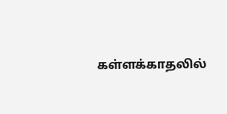கள்ளக்காதலில்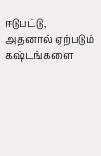ஈடுபட்டு, அதனால் ஏற்படும் கஷ்டங்களை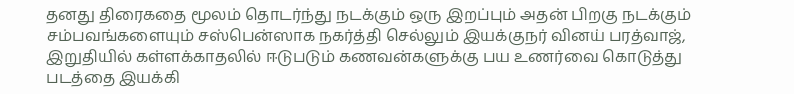தனது திரைகதை மூலம் தொடர்ந்து நடக்கும் ஒரு இறப்பும் அதன் பிறகு நடக்கும் சம்பவங்களையும் சஸ்பென்ஸாக நகர்த்தி செல்லும் இயக்குநர் வினய் பரத்வாஜ்,  இறுதியில் கள்ளக்காதலில் ஈடுபடும் கணவன்களுக்கு பய உணர்வை கொடுத்து படத்தை இயக்கி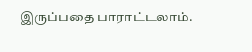இருப்பதை பாராட்டலாம்.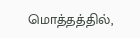மொத்தத்தில்,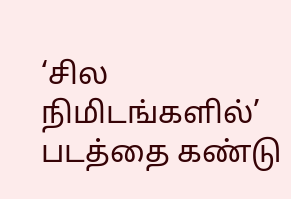‘சில நிமிடங்களில்’ படத்தை கண்டு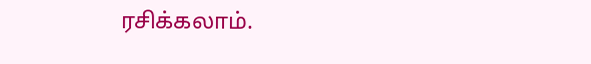ரசிக்கலாம்.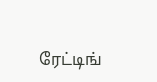ரேட்டிங்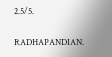2.5/5.

RADHAPANDIAN.